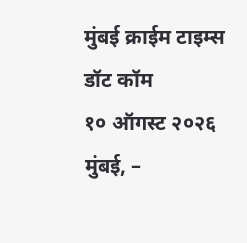मुंबई क्राईम टाइम्स डॉट कॉम
१० ऑगस्ट २०२६
मुंबई, –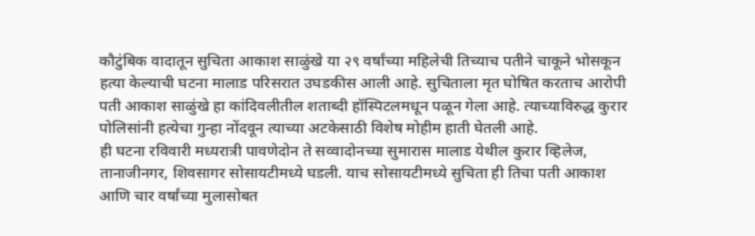कौटुंबिक वादातून सुचिता आकाश साळुंखे या २९ वर्षांच्या महिलेची तिच्याच पतीने चाकूने भोसकून हत्या केल्याची घटना मालाड परिसरात उघडकीस आली आहे. सुचिताला मृत घोषित करताच आरोपी पती आकाश साळुंखे हा कांदिवलीतील शताब्दी हॉस्पिटलमधून पळून गेला आहे. त्याच्याविरुद्ध कुरार पोलिसांनी हत्येचा गुन्हा नोंदवून त्याच्या अटकेसाठी विशेष मोहीम हाती घेतली आहे.
ही घटना रविवारी मध्यरात्री पावणेदोन ते सव्वादोनच्या सुमारास मालाड येथील कुरार व्हिलेज, तानाजीनगर, शिवसागर सोसायटीमध्ये घडली. याच सोसायटीमध्ये सुचिता ही तिचा पती आकाश आणि चार वर्षांच्या मुलासोबत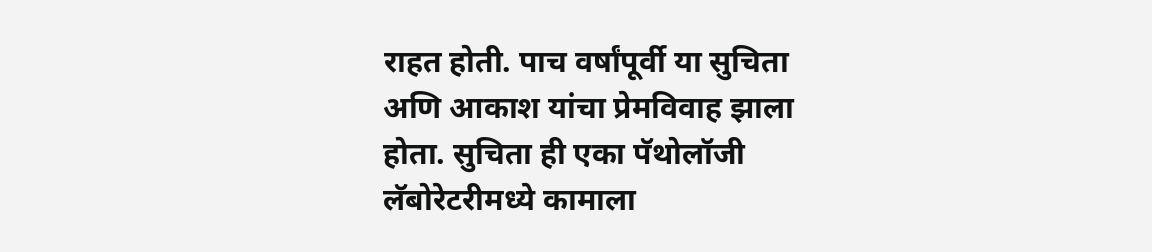राहत होती. पाच वर्षांपूर्वी या सुचिता अणि आकाश यांचा प्रेमविवाह झाला होता. सुचिता ही एका पॅथोलॉजी लॅबोरेटरीमध्ये कामाला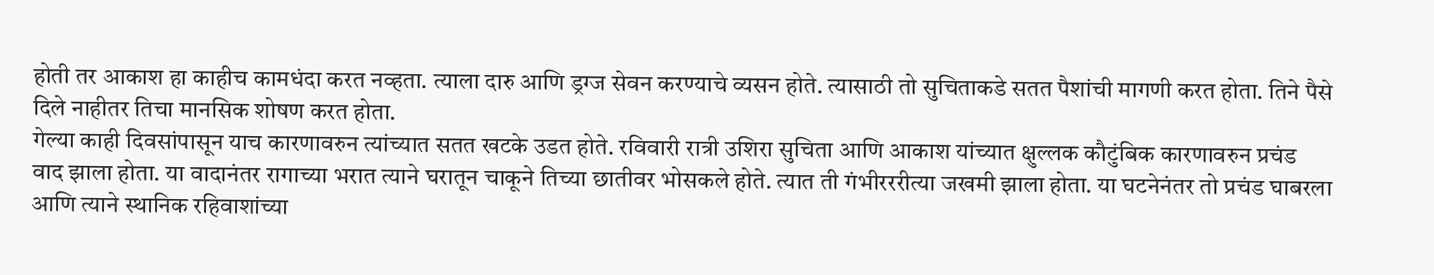होती तर आकाश हा काहीच कामधंदा करत नव्हता. त्याला दारु आणि ड्रग्ज सेवन करण्याचे व्यसन होते. त्यासाठी तो सुचिताकडे सतत पैशांची मागणी करत होता. तिने पैसे दिले नाहीतर तिचा मानसिक शोषण करत होता.
गेल्या काही दिवसांपासून याच कारणावरुन त्यांच्यात सतत खटके उडत होते. रविवारी रात्री उशिरा सुचिता आणि आकाश यांच्यात क्षुल्लक कौटुंबिक कारणावरुन प्रचंड वाद झाला होता. या वादानंतर रागाच्या भरात त्याने घरातून चाकूने तिच्या छातीवर भोसकले होते. त्यात ती गंभीरररीत्या जखमी झाला होता. या घटनेनंतर तो प्रचंड घाबरला आणि त्याने स्थानिक रहिवाशांच्या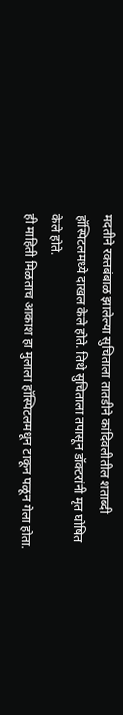मदतीने रक्तबंबाळ झालेल्या सुचिताला तातडीने कांदिवलीतील शताब्दी हॉस्पिटलमध्ये दाखल केले होते. तिथे सुचिताला तपासून डॉक्टरांनी मृत घोषित केले होते.
ही माहिती मिळताच आकाश हा मुलाला हॉस्पिटलमधून टाकून पळून गेला होता.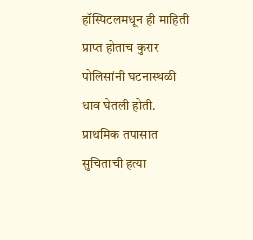हॉस्पिटलमधून ही माहिती प्राप्त होताच कुरार पोलिसांनी घटनास्थळी धाव घेतली होती. प्राथमिक तपासात सुचिताची हत्या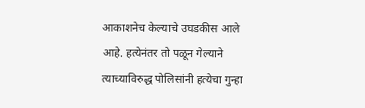आकाशनेच केल्याचे उघडकीस आले आहे. हत्येनंतर तो पळून गेल्याने त्याच्याविरुद्ध पोलिसांनी हत्येचा गुन्हा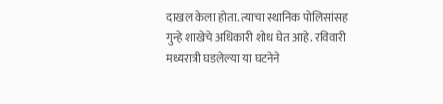दाखल केला होता. त्याचा स्थानिक पोलिसांसह गुन्हे शाखेचे अधिकारी शोध घेत आहे. रविवारी मध्यरात्री घडलेल्या या घटनेने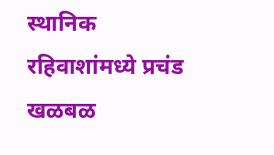स्थानिक रहिवाशांमध्ये प्रचंड खळबळ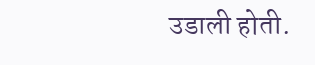उडाली होती.